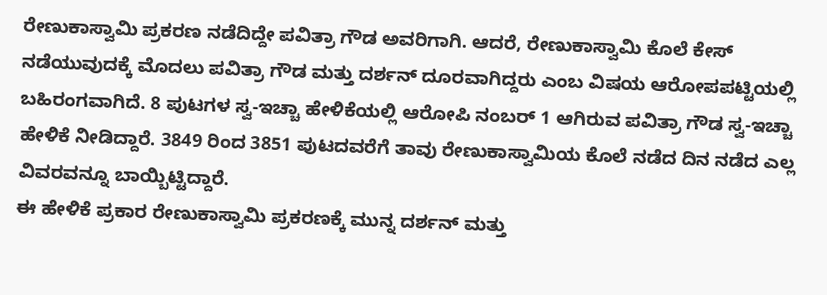ರೇಣುಕಾಸ್ವಾಮಿ ಪ್ರಕರಣ ನಡೆದಿದ್ದೇ ಪವಿತ್ರಾ ಗೌಡ ಅವರಿಗಾಗಿ. ಆದರೆ, ರೇಣುಕಾಸ್ವಾಮಿ ಕೊಲೆ ಕೇಸ್ ನಡೆಯುವುದಕ್ಕೆ ಮೊದಲು ಪವಿತ್ರಾ ಗೌಡ ಮತ್ತು ದರ್ಶನ್ ದೂರವಾಗಿದ್ದರು ಎಂಬ ವಿಷಯ ಆರೋಪಪಟ್ಟಿಯಲ್ಲಿ ಬಹಿರಂಗವಾಗಿದೆ. 8 ಪುಟಗಳ ಸ್ವ-ಇಚ್ಚಾ ಹೇಳಿಕೆಯಲ್ಲಿ ಆರೋಪಿ ನಂಬರ್ 1 ಆಗಿರುವ ಪವಿತ್ರಾ ಗೌಡ ಸ್ವ-ಇಚ್ಚಾ ಹೇಳಿಕೆ ನೀಡಿದ್ದಾರೆ. 3849 ರಿಂದ 3851 ಪುಟದವರೆಗೆ ತಾವು ರೇಣುಕಾಸ್ವಾಮಿಯ ಕೊಲೆ ನಡೆದ ದಿನ ನಡೆದ ಎಲ್ಲ ವಿವರವನ್ನೂ ಬಾಯ್ಬಿಟ್ಟಿದ್ದಾರೆ.
ಈ ಹೇಳಿಕೆ ಪ್ರಕಾರ ರೇಣುಕಾಸ್ವಾಮಿ ಪ್ರಕರಣಕ್ಕೆ ಮುನ್ನ ದರ್ಶನ್ ಮತ್ತು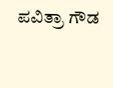ಪವಿತ್ರಾ ಗೌಡ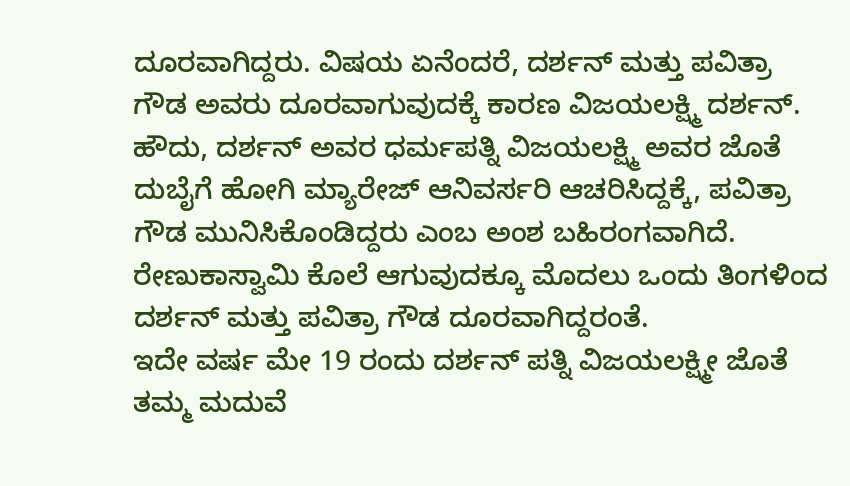ದೂರವಾಗಿದ್ದರು. ವಿಷಯ ಏನೆಂದರೆ, ದರ್ಶನ್ ಮತ್ತು ಪವಿತ್ರಾ ಗೌಡ ಅವರು ದೂರವಾಗುವುದಕ್ಕೆ ಕಾರಣ ವಿಜಯಲಕ್ಷ್ಮಿ ದರ್ಶನ್. ಹೌದು, ದರ್ಶನ್ ಅವರ ಧರ್ಮಪತ್ನಿ ವಿಜಯಲಕ್ಷ್ಮಿ ಅವರ ಜೊತೆ ದುಬೈಗೆ ಹೋಗಿ ಮ್ಯಾರೇಜ್ ಆನಿವರ್ಸರಿ ಆಚರಿಸಿದ್ದಕ್ಕೆ, ಪವಿತ್ರಾ ಗೌಡ ಮುನಿಸಿಕೊಂಡಿದ್ದರು ಎಂಬ ಅಂಶ ಬಹಿರಂಗವಾಗಿದೆ. ರೇಣುಕಾಸ್ವಾಮಿ ಕೊಲೆ ಆಗುವುದಕ್ಕೂ ಮೊದಲು ಒಂದು ತಿಂಗಳಿಂದ ದರ್ಶನ್ ಮತ್ತು ಪವಿತ್ರಾ ಗೌಡ ದೂರವಾಗಿದ್ದರಂತೆ.
ಇದೇ ವರ್ಷ ಮೇ 19 ರಂದು ದರ್ಶನ್ ಪತ್ನಿ ವಿಜಯಲಕ್ಷ್ಮೀ ಜೊತೆ ತಮ್ಮ ಮದುವೆ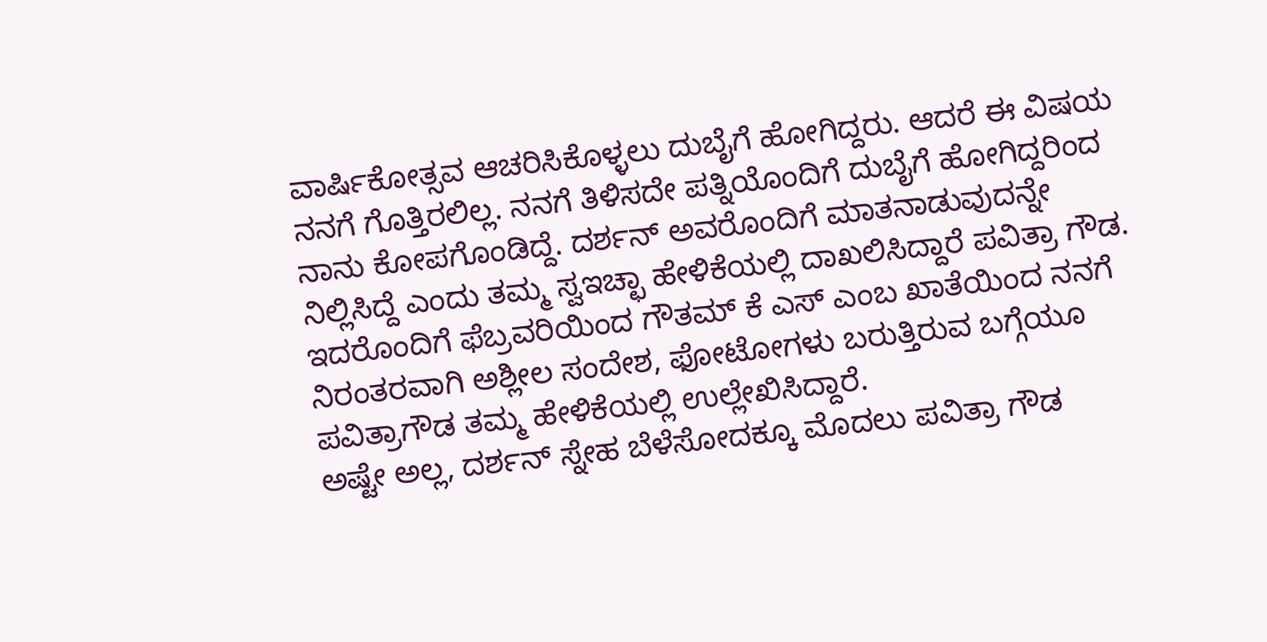ವಾರ್ಷಿಕೋತ್ಸವ ಆಚರಿಸಿಕೊಳ್ಳಲು ದುಬೈಗೆ ಹೋಗಿದ್ದರು. ಆದರೆ ಈ ವಿಷಯ ನನಗೆ ಗೊತ್ತಿರಲಿಲ್ಲ. ನನಗೆ ತಿಳಿಸದೇ ಪತ್ನಿಯೊಂದಿಗೆ ದುಬೈಗೆ ಹೋಗಿದ್ದರಿಂದ ನಾನು ಕೋಪಗೊಂಡಿದ್ದೆ. ದರ್ಶನ್ ಅವರೊಂದಿಗೆ ಮಾತನಾಡುವುದನ್ನೇ ನಿಲ್ಲಿಸಿದ್ದೆ ಎಂದು ತಮ್ಮ ಸ್ವಇಚ್ಛಾ ಹೇಳಿಕೆಯಲ್ಲಿ ದಾಖಲಿಸಿದ್ದಾರೆ ಪವಿತ್ರಾ ಗೌಡ.
ಇದರೊಂದಿಗೆ ಫೆಬ್ರವರಿಯಿಂದ ಗೌತಮ್ ಕೆ ಎಸ್ ಎಂಬ ಖಾತೆಯಿಂದ ನನಗೆ ನಿರಂತರವಾಗಿ ಅಶ್ಲೀಲ ಸಂದೇಶ, ಫೋಟೋಗಳು ಬರುತ್ತಿರುವ ಬಗ್ಗೆಯೂ ಪವಿತ್ರಾಗೌಡ ತಮ್ಮ ಹೇಳಿಕೆಯಲ್ಲಿ ಉಲ್ಲೇಖಿಸಿದ್ದಾರೆ.
ಅಷ್ಟೇ ಅಲ್ಲ, ದರ್ಶನ್ ಸ್ನೇಹ ಬೆಳೆಸೋದಕ್ಕೂ ಮೊದಲು ಪವಿತ್ರಾ ಗೌಡ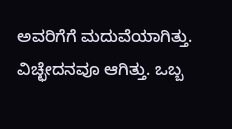ಅವರಿಗೆಗೆ ಮದುವೆಯಾಗಿತ್ತು. ವಿಚ್ಛೇದನವೂ ಆಗಿತ್ತು. ಒಬ್ಬ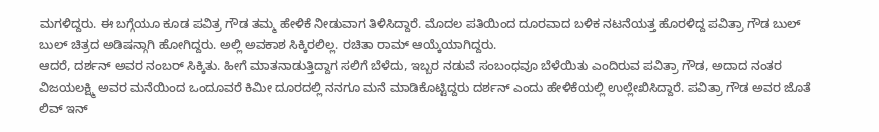ಮಗಳಿದ್ದರು. ಈ ಬಗ್ಗೆಯೂ ಕೂಡ ಪವಿತ್ರ ಗೌಡ ತಮ್ಮ ಹೇಳಿಕೆ ನೀಡುವಾಗ ತಿಳಿಸಿದ್ದಾರೆ. ಮೊದಲ ಪತಿಯಿಂದ ದೂರವಾದ ಬಳಿಕ ನಟನೆಯತ್ತ ಹೊರಳಿದ್ದ ಪವಿತ್ರಾ ಗೌಡ ಬುಲ್ ಬುಲ್ ಚಿತ್ರದ ಅಡಿಷನ್ಗಾಗಿ ಹೋಗಿದ್ದರು. ಅಲ್ಲಿ ಅವಕಾಶ ಸಿಕ್ಕಿರಲಿಲ್ಲ. ರಚಿತಾ ರಾಮ್ ಆಯ್ಕೆಯಾಗಿದ್ದರು.
ಆದರೆ, ದರ್ಶನ್ ಅವರ ನಂಬರ್ ಸಿಕ್ಕಿತು. ಹೀಗೆ ಮಾತನಾಡುತ್ತಿದ್ದಾಗ ಸಲಿಗೆ ಬೆಳೆದು, ಇಬ್ಬರ ನಡುವೆ ಸಂಬಂಧವೂ ಬೆಳೆಯಿತು ಎಂದಿರುವ ಪವಿತ್ರಾ ಗೌಡ, ಅದಾದ ನಂತರ ವಿಜಯಲಕ್ಷ್ಮಿ ಅವರ ಮನೆಯಿಂದ ಒಂದೂವರೆ ಕಿಮೀ ದೂರದಲ್ಲಿ ನನಗೂ ಮನೆ ಮಾಡಿಕೊಟ್ಟಿದ್ದರು ದರ್ಶನ್ ಎಂದು ಹೇಳಿಕೆಯಲ್ಲಿ ಉಲ್ಲೇಖಿಸಿದ್ದಾರೆ. ಪವಿತ್ರಾ ಗೌಡ ಅವರ ಜೊತೆ ಲಿವ್ ಇನ್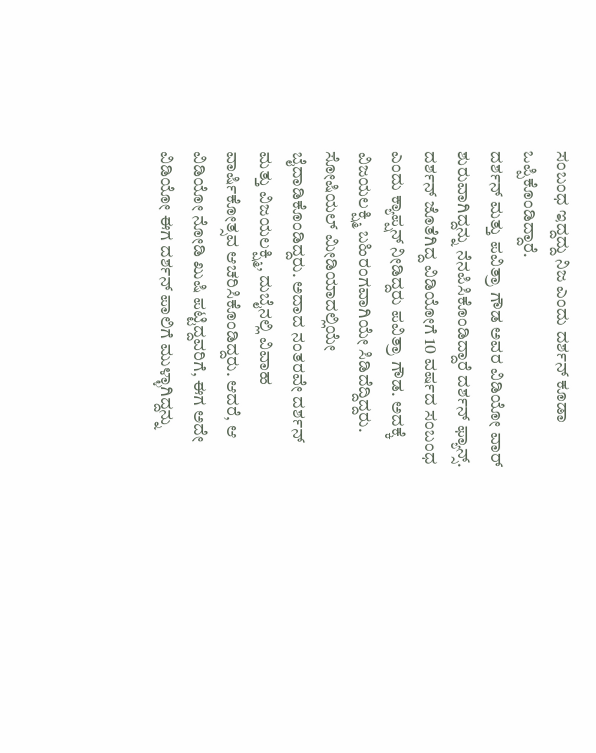ಸಂಬಂಧ ಇದ್ದದ್ದು ನಿಜ ಎಂದು ದರ್ಶನ್ ಕೂಡಾ ಒಪ್ಪಿಕೊಂಡಿದ್ದಾರೆ.
ದರ್ಶನ್ ಮತ್ತು ಪವಿತ್ರಾ ಗೌಡ ಅವರ ವಿಡಿಯೋ ವಾರ್ ಶುರುವಾಗಿದ್ದನ್ನು ನೆನಪಿಸಿಕೊಂಡಿದ್ದಾರೆ ದರ್ಶನ್ ಫ್ಯಾನ್ಸ್. ದರ್ಶನ್ ಜೊತೆಗಿದ್ದ ವಿಡಿಯೋಗೆ 10 ವರ್ಷದ ಸಂಬಂಧ ಎಂದು ಕ್ಯಾಪ್ಷನ್ ನೀಡಿದ್ದರು ಪವಿತ್ರಾ ಗೌಡ. ಅದಕ್ಕೆ ವಿಜಯಲಕ್ಷ್ಮಿ ಬಹಿರಂಗವಾಗಿಯೇ ಸಿಡಿದೆದ್ದಿದ್ದರು. ಸೋಷಿಯಲ್ ಮೀಡಿಯಾದಲ್ಲಿಯೇ ಬೈದಾಡಿಕೊಂಡಿದ್ದರು. ಅದಾದ ನಂತರವೇ ದರ್ಶನ್ ಮತ್ತು ವಿಜಯಲಕ್ಷ್ಮಿ, ದುಬೈನಲ್ಲಿ ವಿವಾಹ ವಾರ್ಷಿಕೋತ್ಸವ ಆಚರಿಸಿಕೊಂಡಿದ್ದರು. ಆದರೆ, ಆ ವಿಡಿಯೋ ನೋಡಿ ಖುಷಿ ಪಟ್ಟಿದ್ದವರಿಗೆ, ಈಗ ಅದೇ ವಿಡಿಯೋ ಈಗ ದರ್ಶನ್ ಪಾಲಿಗೆ ಮುಳ್ಳಾಗಿದ್ದನ್ನು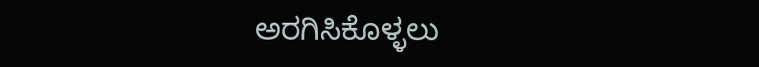ಅರಗಿಸಿಕೊಳ್ಳಲು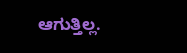ಆಗುತ್ತಿಲ್ಲ.